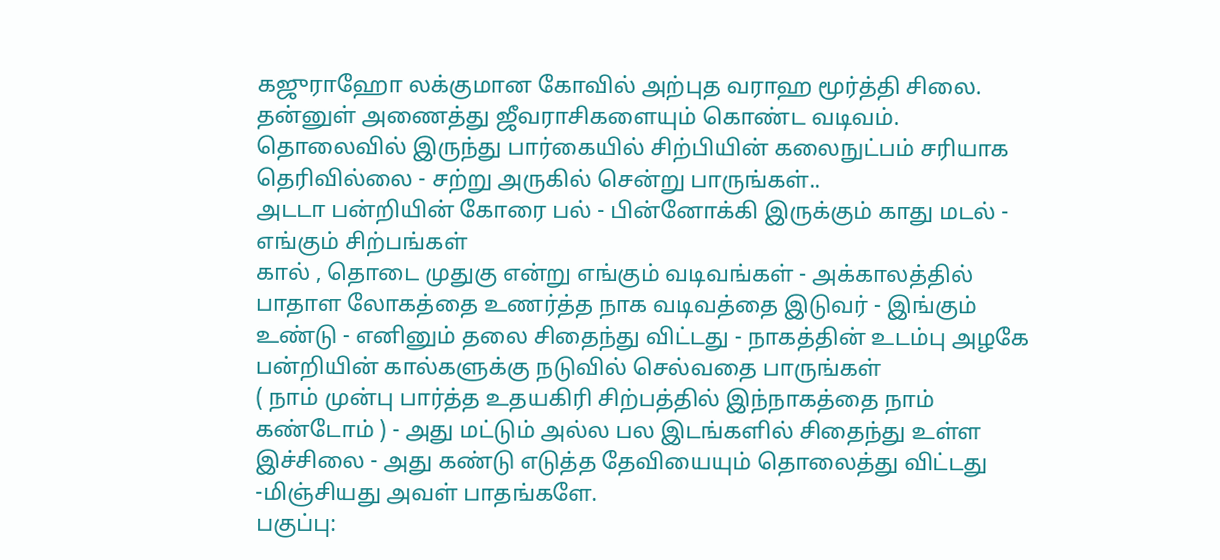கஜுராஹோ லக்குமான கோவில் அற்புத வராஹ மூர்த்தி சிலை. தன்னுள் அணைத்து ஜீவராசிகளையும் கொண்ட வடிவம். தொலைவில் இருந்து பார்கையில் சிற்பியின் கலைநுட்பம் சரியாக தெரிவில்லை - சற்று அருகில் சென்று பாருங்கள்..
அடடா பன்றியின் கோரை பல் - பின்னோக்கி இருக்கும் காது மடல் - எங்கும் சிற்பங்கள்
கால் , தொடை முதுகு என்று எங்கும் வடிவங்கள் - அக்காலத்தில் பாதாள லோகத்தை உணர்த்த நாக வடிவத்தை இடுவர் - இங்கும் உண்டு - எனினும் தலை சிதைந்து விட்டது - நாகத்தின் உடம்பு அழகே பன்றியின் கால்களுக்கு நடுவில் செல்வதை பாருங்கள்
( நாம் முன்பு பார்த்த உதயகிரி சிற்பத்தில் இந்நாகத்தை நாம் கண்டோம் ) - அது மட்டும் அல்ல பல இடங்களில் சிதைந்து உள்ள இச்சிலை - அது கண்டு எடுத்த தேவியையும் தொலைத்து விட்டது -மிஞ்சியது அவள் பாதங்களே.
பகுப்பு: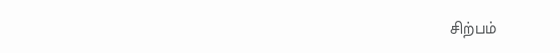சிற்பம்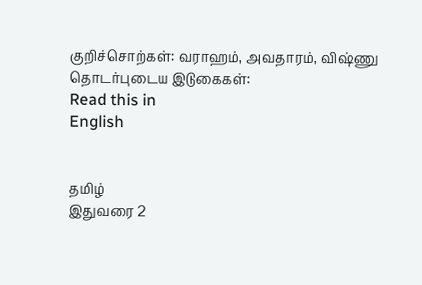குறிச்சொற்கள்: வராஹம், அவதாரம், விஷ்ணு
தொடர்புடைய இடுகைகள்:
Read this in
English


தமிழ்
இதுவரை 2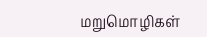மறுமொழிகள்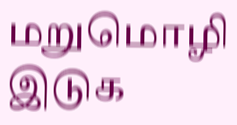மறுமொழி இடுக